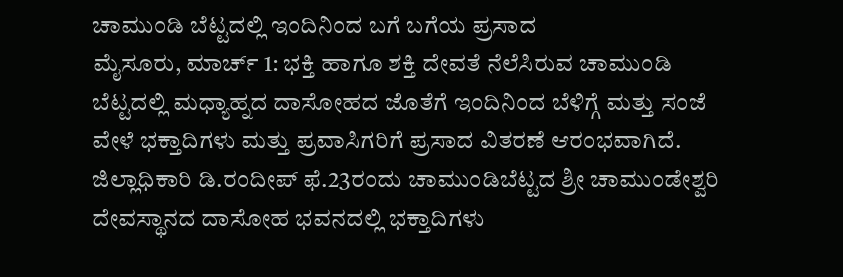ಚಾಮುಂಡಿ ಬೆಟ್ಟದಲ್ಲಿ ಇಂದಿನಿಂದ ಬಗೆ ಬಗೆಯ ಪ್ರಸಾದ
ಮೈಸೂರು, ಮಾರ್ಚ್ 1: ಭಕ್ತಿ ಹಾಗೂ ಶಕ್ತಿ ದೇವತೆ ನೆಲೆಸಿರುವ ಚಾಮುಂಡಿ ಬೆಟ್ಟದಲ್ಲಿ ಮಧ್ಯಾಹ್ನದ ದಾಸೋಹದ ಜೊತೆಗೆ ಇಂದಿನಿಂದ ಬೆಳಿಗ್ಗೆ ಮತ್ತು ಸಂಜೆ ವೇಳೆ ಭಕ್ತಾದಿಗಳು ಮತ್ತು ಪ್ರವಾಸಿಗರಿಗೆ ಪ್ರಸಾದ ವಿತರಣೆ ಆರಂಭವಾಗಿದೆ.
ಜಿಲ್ಲಾಧಿಕಾರಿ ಡಿ.ರಂದೀಪ್ ಫೆ.23ರಂದು ಚಾಮುಂಡಿಬೆಟ್ಟದ ಶ್ರೀ ಚಾಮುಂಡೇಶ್ವರಿ ದೇವಸ್ಥಾನದ ದಾಸೋಹ ಭವನದಲ್ಲಿ ಭಕ್ತಾದಿಗಳು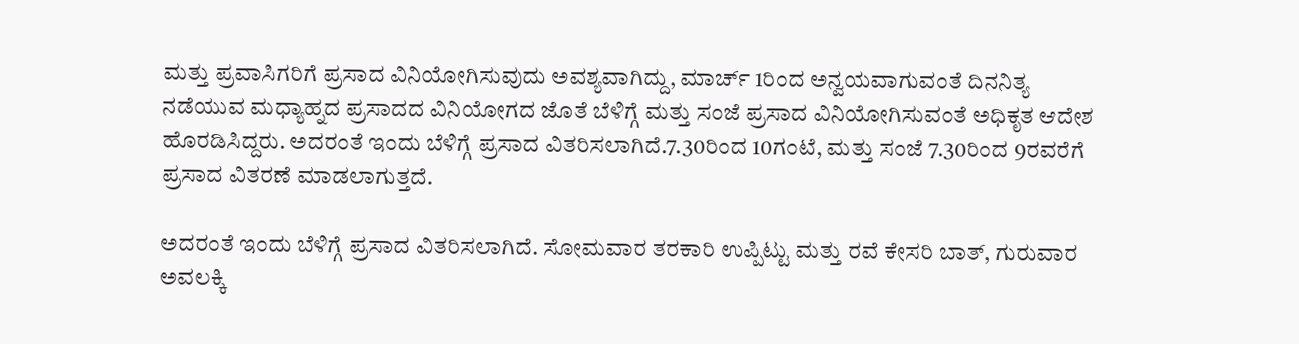ಮತ್ತು ಪ್ರವಾಸಿಗರಿಗೆ ಪ್ರಸಾದ ವಿನಿಯೋಗಿಸುವುದು ಅವಶ್ಯವಾಗಿದ್ದು, ಮಾರ್ಚ್ 1ರಿಂದ ಅನ್ವಯವಾಗುವಂತೆ ದಿನನಿತ್ಯ ನಡೆಯುವ ಮಧ್ಯಾಹ್ನದ ಪ್ರಸಾದದ ವಿನಿಯೋಗದ ಜೊತೆ ಬೆಳಿಗ್ಗೆ ಮತ್ತು ಸಂಜೆ ಪ್ರಸಾದ ವಿನಿಯೋಗಿಸುವಂತೆ ಅಧಿಕೃತ ಆದೇಶ ಹೊರಡಿಸಿದ್ದರು. ಅದರಂತೆ ಇಂದು ಬೆಳಿಗ್ಗೆ ಪ್ರಸಾದ ವಿತರಿಸಲಾಗಿದೆ.7.30ರಿಂದ 10ಗಂಟೆ, ಮತ್ತು ಸಂಜೆ 7.30ರಿಂದ 9ರವರೆಗೆ ಪ್ರಸಾದ ವಿತರಣೆ ಮಾಡಲಾಗುತ್ತದೆ.

ಅದರಂತೆ ಇಂದು ಬೆಳಿಗ್ಗೆ ಪ್ರಸಾದ ವಿತರಿಸಲಾಗಿದೆ. ಸೋಮವಾರ ತರಕಾರಿ ಉಪ್ಪಿಟ್ಟು ಮತ್ತು ರವೆ ಕೇಸರಿ ಬಾತ್, ಗುರುವಾರ ಅವಲಕ್ಕಿ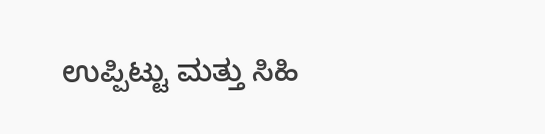ಉಪ್ಪಿಟ್ಟು ಮತ್ತು ಸಿಹಿ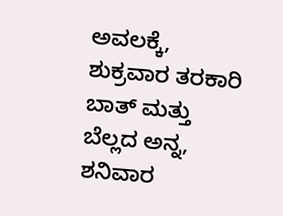ಅವಲಕ್ಕೆ, ಶುಕ್ರವಾರ ತರಕಾರಿ ಬಾತ್ ಮತ್ತು ಬೆಲ್ಲದ ಅನ್ನ, ಶನಿವಾರ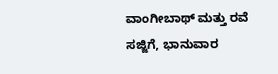ವಾಂಗೀಬಾಥ್ ಮತ್ತು ರವೆ ಸಜ್ಜಿಗೆ, ಭಾನುವಾರ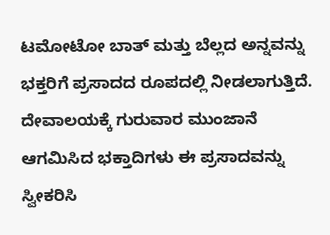ಟಮೋಟೋ ಬಾತ್ ಮತ್ತು ಬೆಲ್ಲದ ಅನ್ನವನ್ನು ಭಕ್ತರಿಗೆ ಪ್ರಸಾದದ ರೂಪದಲ್ಲಿ ನೀಡಲಾಗುತ್ತಿದೆ. ದೇವಾಲಯಕ್ಕೆ ಗುರುವಾರ ಮುಂಜಾನೆ ಆಗಮಿಸಿದ ಭಕ್ತಾದಿಗಳು ಈ ಪ್ರಸಾದವನ್ನು ಸ್ವೀಕರಿಸಿ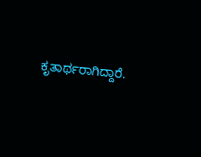ಕೃತಾರ್ಥರಾಗಿದ್ದಾರೆ.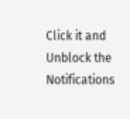Click it and Unblock the Notifications